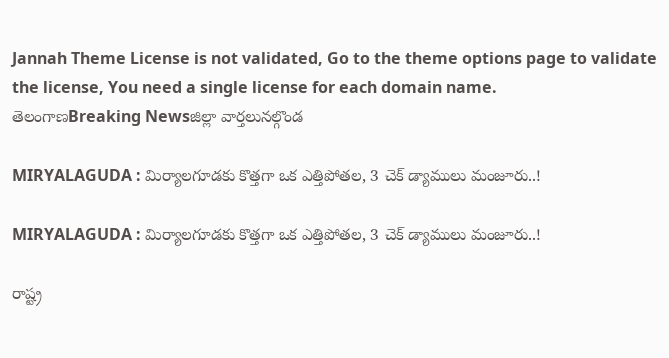Jannah Theme License is not validated, Go to the theme options page to validate the license, You need a single license for each domain name.
తెలంగాణBreaking Newsజిల్లా వార్తలునల్గొండ

MIRYALAGUDA : మిర్యాలగూడకు కొత్తగా ఒక ఎత్తిపోతల, 3 చెక్ డ్యాములు మంజూరు..!

MIRYALAGUDA : మిర్యాలగూడకు కొత్తగా ఒక ఎత్తిపోతల, 3 చెక్ డ్యాములు మంజూరు..!

రాష్ట్ర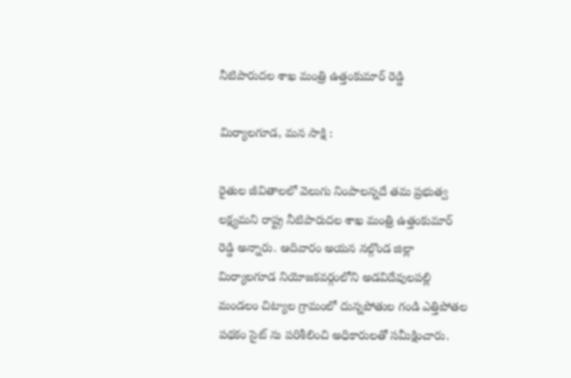నీటిపారుదల శాఖ మంత్రి ఉత్తంకుమార్ రెడ్డి

మిర్యాలగూడ, మన సాక్షి :

రైతుల జీవితాలలో వెలుగు నింపాలన్నదే తమ ప్రభుత్వ లక్ష్యమని రాష్ట్ర నీటిపారుదల శాఖ మంత్రి ఉత్తంకుమార్ రెడ్డి అన్నారు. ఆదివారం అయన నల్గొండ జిల్లా మిర్యాలగూడ నియోజకవర్గంలోని అడవిదేవులపల్లి మండలం చిట్యాల గ్రామంలో దున్నపోతుల గండి ఎత్తిపోతల పథకం సైట్ ను పరిశీలించి అధికారులతో సమీక్షించారు.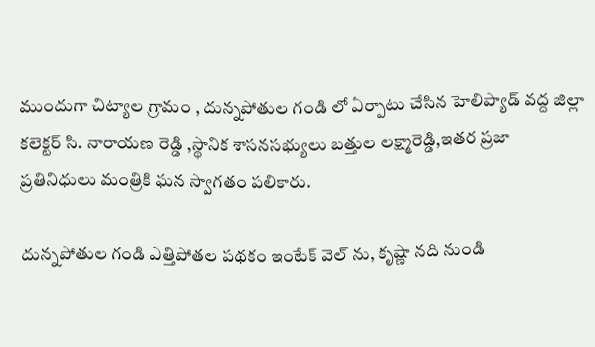ముందుగా చిట్యాల గ్రామం , దున్నపోతుల గండి లో ఏర్పాటు చేసిన హెలిప్యాడ్ వద్ద జిల్లా కలెక్టర్ సి. నారాయణ రెడ్డి ,స్థానిక శాసనసభ్యులు బత్తుల లక్ష్మారెడ్డి,ఇతర ప్రజా ప్రతినిధులు మంత్రికి ఘన స్వాగతం పలికారు.

దున్నపోతుల గండి ఎత్తిపోతల పథకం ఇంటేక్ వెల్ ను, కృష్ణా నది నుండి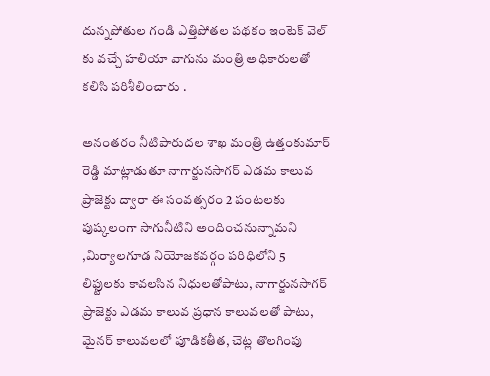దున్నపోతుల గండి ఎత్తిపోతల పథకం ఇంటెక్ వెల్ కు వచ్చే హలియా వాగును మంత్రి అధికారులతో కలిసి పరిశీలించారు .

అనంతరం నీటిపారుదల శాఖ మంత్రి ఉత్తంకుమార్ రెడ్డి మాట్లాడుతూ నాగార్జునసాగర్ ఎడమ కాలువ ప్రాజెక్టు ద్వారా ఈ సంవత్సరం 2 పంటలకు పుష్కలంగా సాగునీటిని అందించనున్నామని ,మిర్యాలగూడ నియోజకవర్గం పరిధిలోని 5 లిఫ్టులకు కావలసిన నిధులతోపాటు, నాగార్జునసాగర్ ప్రాజెక్టు ఎడమ కాలువ ప్రధాన కాలువలతో పాటు, మైనర్ కాలువలలో పూడికతీత, చెట్ల తొలగింపు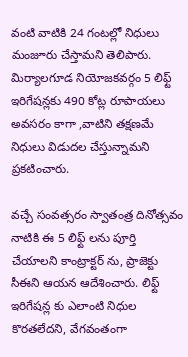వంటి వాటికి 24 గంటల్లో నిధులు మంజూరు చేస్తామని తెలిపారు. మిర్యాలగూడ నియోజకవర్గం 5 లిఫ్ట్ ఇరిగేషన్లకు 490 కోట్ల రూపాయలు అవసరం కాగా ,వాటిని తక్షణమే నిధులు విడుదల చేస్తున్నామని ప్రకటించారు.

వచ్చే సంవత్సరం స్వాతంత్ర దినోత్సవం నాటికి ఈ 5 లిఫ్ట్ లను పూర్తి చేయాలని కాంట్రాక్టర్ ను, ప్రాజెక్టు సీఈని ఆయన ఆదేశించారు. లిఫ్ట్ ఇరిగేషన్ల కు ఎలాంటి నిధుల కొరతలేదని, వేగవంతంగా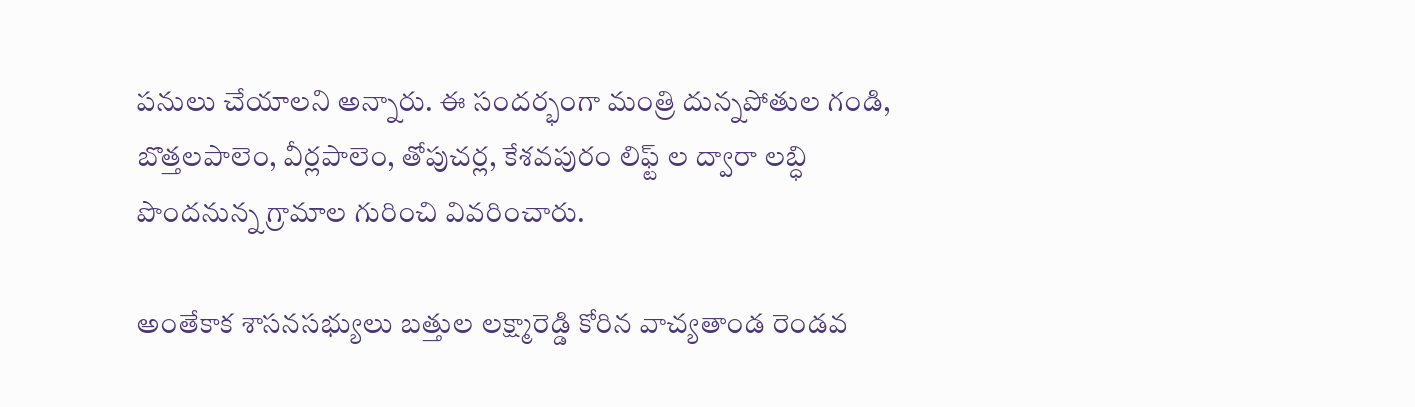పనులు చేయాలని అన్నారు. ఈ సందర్భంగా మంత్రి దున్నపోతుల గండి, బొత్తలపాలెం, వీర్లపాలెం, తోపుచర్ల, కేశవపురం లిఫ్ట్ ల ద్వారా లబ్ధి పొందనున్న గ్రామాల గురించి వివరించారు.

అంతేకాక శాసనసభ్యులు బత్తుల లక్ష్మారెడ్డి కోరిన వాచ్యతాండ రెండవ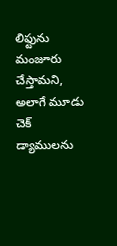లిఫ్టును మంజూరు చేస్తామని, అలాగే మూడు చెక్ డ్యాములను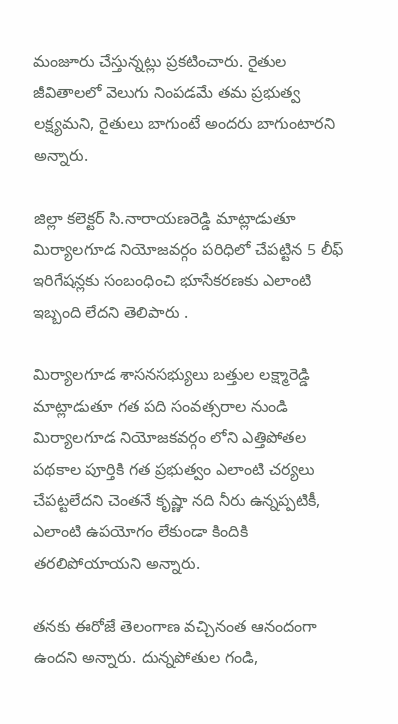మంజూరు చేస్తున్నట్లు ప్రకటించారు. రైతుల జీవితాలలో వెలుగు నింపడమే తమ ప్రభుత్వ లక్ష్యమని, రైతులు బాగుంటే అందరు బాగుంటారని అన్నారు.

జిల్లా కలెక్టర్ సి.నారాయణరెడ్డి మాట్లాడుతూ మిర్యాలగూడ నియోజవర్గం పరిధిలో చేపట్టిన 5 లీఫ్ ఇరిగేషన్లకు సంబంధించి భూసేకరణకు ఎలాంటి ఇబ్బంది లేదని తెలిపారు .

మిర్యాలగూడ శాసనసభ్యులు బత్తుల లక్ష్మారెడ్డి మాట్లాడుతూ గత పది సంవత్సరాల నుండి మిర్యాలగూడ నియోజకవర్గం లోని ఎత్తిపోతల పథకాల పూర్తికి గత ప్రభుత్వం ఎలాంటి చర్యలు చేపట్టలేదని చెంతనే కృష్ణా నది నీరు ఉన్నప్పటికీ, ఎలాంటి ఉపయోగం లేకుండా కిందికి తరలిపోయాయని అన్నారు.

తనకు ఈరోజే తెలంగాణ వచ్చినంత ఆనందంగా ఉందని అన్నారు. దున్నపోతుల గండి,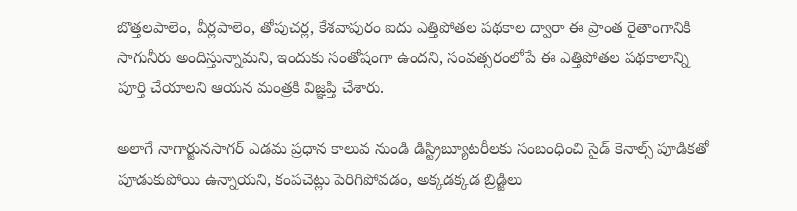బొత్తలపాలెం, వీర్లపాలెం, తోపుచర్ల, కేశవాపురం ఐదు ఎత్తిపోతల పథకాల ద్వారా ఈ ప్రాంత రైతాంగానికి సాగునీరు అందిస్తున్నామని, ఇందుకు సంతోషంగా ఉందని, సంవత్సరంలోపే ఈ ఎత్తిపోతల పథకాలాన్ని పూర్తి చేయాలని ఆయన మంత్రకి విజ్ఞప్తి చేశారు.

అలాగే నాగార్జునసాగర్ ఎడమ ప్రధాన కాలువ నుండి డిస్ట్రిబ్యూటరీలకు సంబంధించి సైడ్ కెనాల్స్ పూడికతో పూడుకుపోయి ఉన్నాయని, కంపచెట్లు పెరిగిపోవడం, అక్కడక్కడ బ్రిడ్జిలు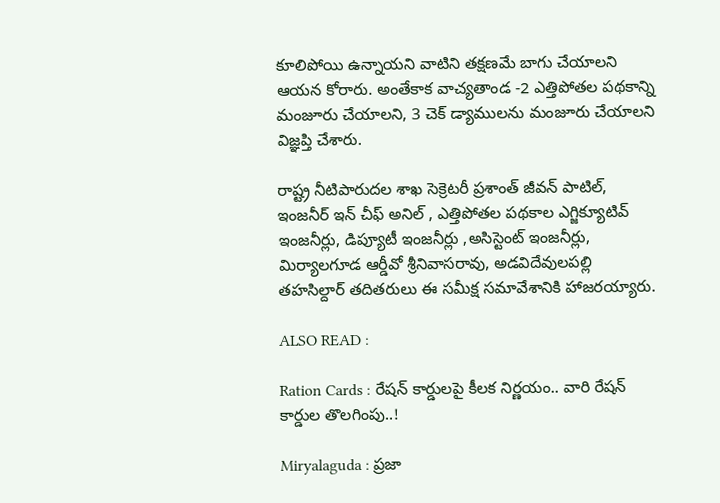కూలిపోయి ఉన్నాయని వాటిని తక్షణమే బాగు చేయాలని ఆయన కోరారు. అంతేకాక వాచ్యతాండ -2 ఎత్తిపోతల పథకాన్ని మంజూరు చేయాలని, 3 చెక్ డ్యాములను మంజూరు చేయాలని విజ్ఞప్తి చేశారు.

రాష్ట్ర నీటిపారుదల శాఖ సెక్రెటరీ ప్రశాంత్ జీవన్ పాటిల్, ఇంజనీర్ ఇన్ చీఫ్ అనిల్ , ఎత్తిపోతల పథకాల ఎగ్జిక్యూటివ్ ఇంజనీర్లు, డిప్యూటీ ఇంజనీర్లు ,అసిస్టెంట్ ఇంజనీర్లు, మిర్యాలగూడ ఆర్డీవో శ్రీనివాసరావు, అడవిదేవులపల్లి తహసిల్దార్ తదితరులు ఈ సమీక్ష సమావేశానికి హాజరయ్యారు.

ALSO READ :

Ration Cards : రేషన్ కార్డులపై కీలక నిర్ణయం.. వారి రేషన్ కార్డుల తొలగింపు..!

Miryalaguda : ప్రజా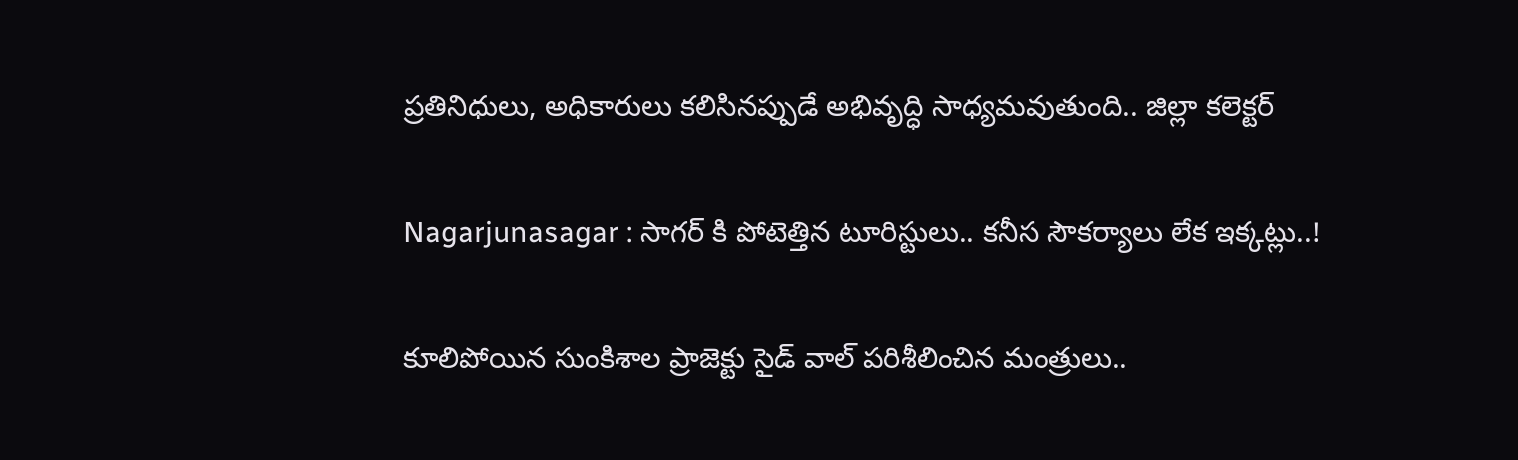ప్రతినిధులు, అధికారులు కలిసినప్పుడే అభివృద్ధి సాధ్యమవుతుంది.. జిల్లా కలెక్టర్

Nagarjunasagar : సాగర్ కి పోటెత్తిన టూరిస్టులు.. కనీస సౌకర్యాలు లేక ఇక్కట్లు..!

కూలిపోయిన సుంకిశాల ప్రాజెక్టు సైడ్ వాల్ పరిశీలించిన మంత్రులు..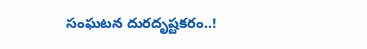సంఘటన దురదృష్టకరం..!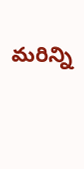మరిన్ని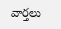వార్తలు